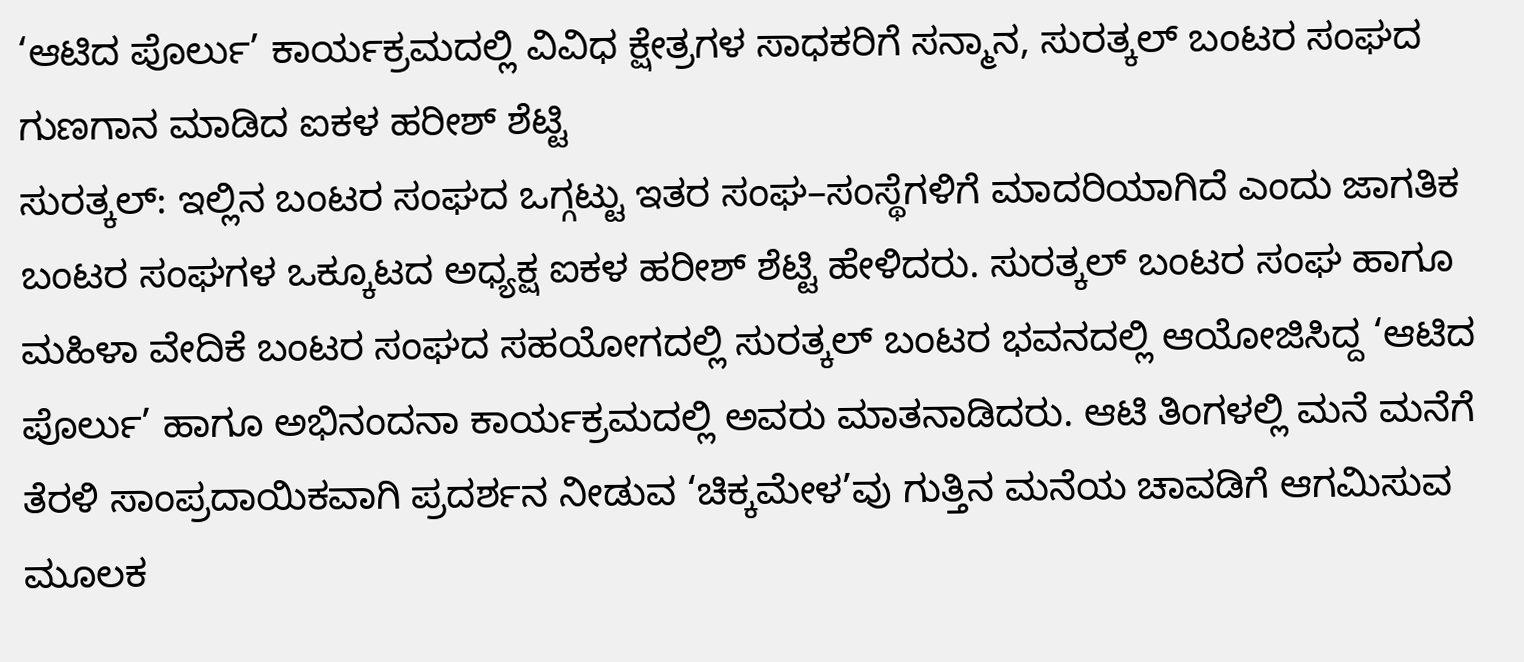‘ಆಟಿದ ಪೊರ್ಲು’ ಕಾರ್ಯಕ್ರಮದಲ್ಲಿ ವಿವಿಧ ಕ್ಷೇತ್ರಗಳ ಸಾಧಕರಿಗೆ ಸನ್ಮಾನ, ಸುರತ್ಕಲ್ ಬಂಟರ ಸಂಘದ ಗುಣಗಾನ ಮಾಡಿದ ಐಕಳ ಹರೀಶ್ ಶೆಟ್ಟಿ
ಸುರತ್ಕಲ್: ಇಲ್ಲಿನ ಬಂಟರ ಸಂಘದ ಒಗ್ಗಟ್ಟು ಇತರ ಸಂಘ–ಸಂಸ್ಥೆಗಳಿಗೆ ಮಾದರಿಯಾಗಿದೆ ಎಂದು ಜಾಗತಿಕ ಬಂಟರ ಸಂಘಗಳ ಒಕ್ಕೂಟದ ಅಧ್ಯಕ್ಷ ಐಕಳ ಹರೀಶ್ ಶೆಟ್ಟಿ ಹೇಳಿದರು. ಸುರತ್ಕಲ್ ಬಂಟರ ಸಂಘ ಹಾಗೂ ಮಹಿಳಾ ವೇದಿಕೆ ಬಂಟರ ಸಂಘದ ಸಹಯೋಗದಲ್ಲಿ ಸುರತ್ಕಲ್ ಬಂಟರ ಭವನದಲ್ಲಿ ಆಯೋಜಿಸಿದ್ದ ‘ಆಟಿದ ಪೊರ್ಲು’ ಹಾಗೂ ಅಭಿನಂದನಾ ಕಾರ್ಯಕ್ರಮದಲ್ಲಿ ಅವರು ಮಾತನಾಡಿದರು. ಆಟಿ ತಿಂಗಳಲ್ಲಿ ಮನೆ ಮನೆಗೆ ತೆರಳಿ ಸಾಂಪ್ರದಾಯಿಕವಾಗಿ ಪ್ರದರ್ಶನ ನೀಡುವ ‘ಚಿಕ್ಕಮೇಳ’ವು ಗುತ್ತಿನ ಮನೆಯ ಚಾವಡಿಗೆ ಆಗಮಿಸುವ ಮೂಲಕ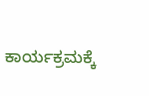ಕಾರ್ಯಕ್ರಮಕ್ಕೆ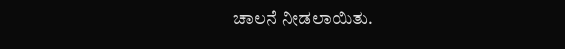ಚಾಲನೆ ನೀಡಲಾಯಿತು.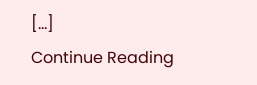[…]
Continue Reading